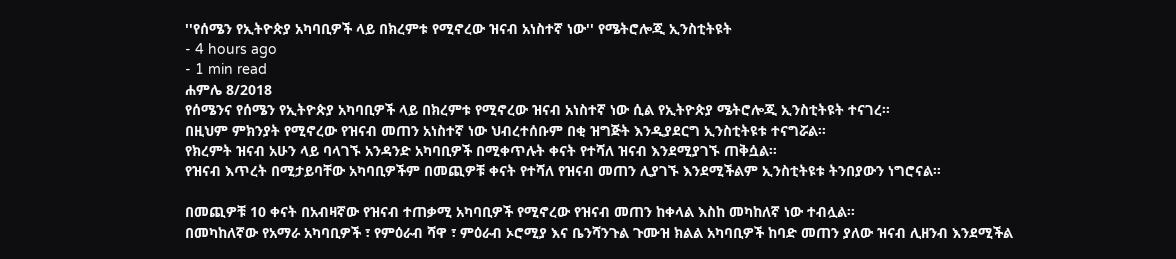''የሰሜን የኢትዮጵያ አካባቢዎች ላይ በክረምቱ የሚኖረው ዝናብ አነስተኛ ነው'' የሜትሮሎጂ ኢንስቲትዩት
- 4 hours ago
- 1 min read
ሐምሌ 8/2018
የሰሜንና የሰሜን የኢትዮጵያ አካባቢዎች ላይ በክረምቱ የሚኖረው ዝናብ አነስተኛ ነው ሲል የኢትዮጵያ ሜትሮሎጂ ኢንስቲትዩት ተናገረ፡፡
በዚህም ምክንያት የሚኖረው የዝናብ መጠን አነስተኛ ነው ህብረተሰቡም በቂ ዝግጅት እንዲያደርግ ኢንስቲትዩቱ ተናግሯል፡፡
የክረምት ዝናብ አሁን ላይ ባላገኙ አንዳንድ አካባቢዎች በሚቀጥሉት ቀናት የተሻለ ዝናብ እንደሚያገኙ ጠቅሷል፡፡
የዝናብ እጥረት በሚታይባቸው አካባቢዎችም በመጪዎቹ ቀናት የተሻለ የዝናብ መጠን ሊያገኙ እንደሚችልም ኢንስቲትዩቱ ትንበያውን ነግሮናል፡፡

በመጪዎቹ 10 ቀናት በአብዛኛው የዝናብ ተጠቃሚ አካባቢዎች የሚኖረው የዝናብ መጠን ከቀላል እስከ መካከለኛ ነው ተብሏል፡፡
በመካከለኛው የአማራ አካባቢዎች ፣ የምዕራብ ሻዋ ፣ ምዕራብ ኦሮሚያ እና ቤንሻንጉል ጉሙዝ ክልል አካባቢዎች ከባድ መጠን ያለው ዝናብ ሊዘንብ እንደሚችል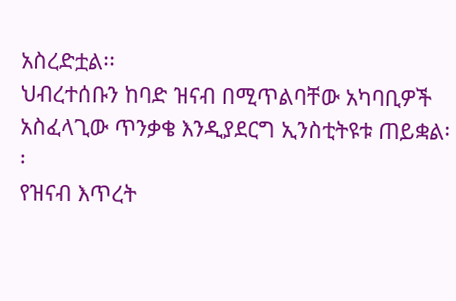አስረድቷል፡፡
ህብረተሰቡን ከባድ ዝናብ በሚጥልባቸው አካባቢዎች አስፈላጊው ጥንቃቄ እንዲያደርግ ኢንስቲትዩቱ ጠይቋል፡፡
የዝናብ እጥረት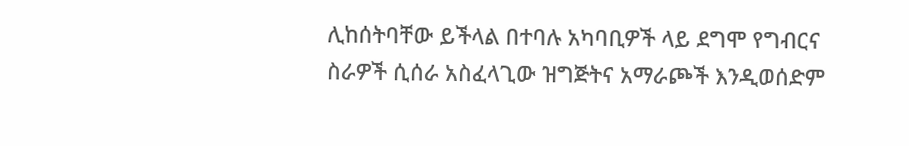ሊከሰትባቸው ይችላል በተባሉ አካባቢዎች ላይ ደግሞ የግብርና ስራዎች ሲሰራ አስፈላጊው ዝግጅትና አማራጮች እንዲወሰድም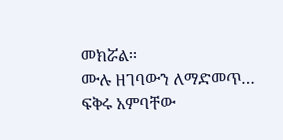መክሯል፡፡
ሙሉ ዘገባውን ለማድመጥ…
ፍቅሩ አምባቸው